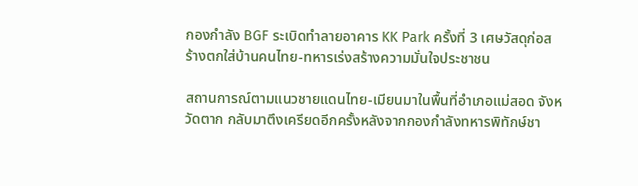กองกำลัง BGF ระเบิดทำลายอาคาร KK Park ครั้งที่ 3 เศษวัสดุก่อสร้างตกใส่บ้านคนไทย-ทหารเร่งสร้างความมั่นใจประชาชน

สถานการณ์ตามแนวชายแดนไทย-เมียนมาในพื้นที่อำเภอแม่สอด จังหวัดตาก กลับมาตึงเครียดอีกครั้งหลังจากกองกำลังทหารพิทักษ์ชา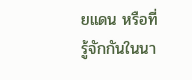ยแดน หรือที่รู้จักกันในนา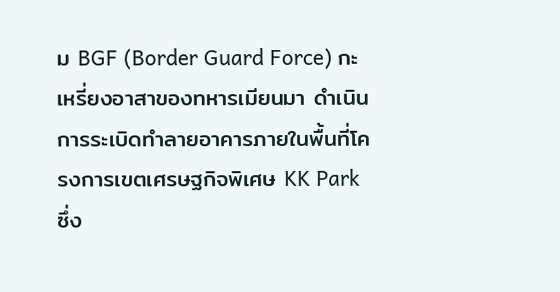ม BGF (Border Guard Force) กะเหรี่ยงอาสาของทหารเมียนมา ดำเนินการระเบิดทำลายอาคารภายในพื้นที่โครงการเขตเศรษฐกิจพิเศษ KK Park ซึ่ง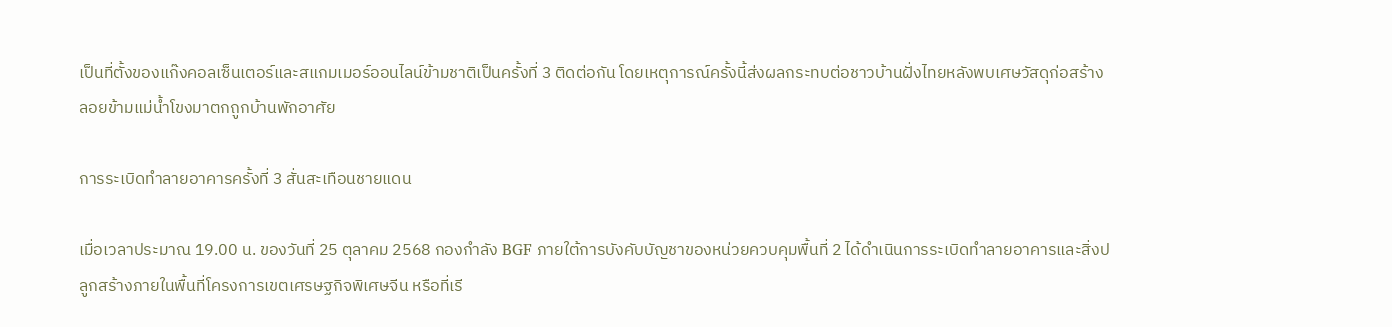เป็นที่ตั้งของแก๊งคอลเซ็นเตอร์และสแกมเมอร์ออนไลน์ข้ามชาติเป็นครั้งที่ 3 ติดต่อกัน โดยเหตุการณ์ครั้งนี้ส่งผลกระทบต่อชาวบ้านฝั่งไทยหลังพบเศษวัสดุก่อสร้างลอยข้ามแม่น้ำโขงมาตกถูกบ้านพักอาศัย

การระเบิดทำลายอาคารครั้งที่ 3 สั่นสะเทือนชายแดน

เมื่อเวลาประมาณ 19.00 น. ของวันที่ 25 ตุลาคม 2568 กองกำลัง BGF ภายใต้การบังคับบัญชาของหน่วยควบคุมพื้นที่ 2 ได้ดำเนินการระเบิดทำลายอาคารและสิ่งปลูกสร้างภายในพื้นที่โครงการเขตเศรษฐกิจพิเศษจีน หรือที่เรี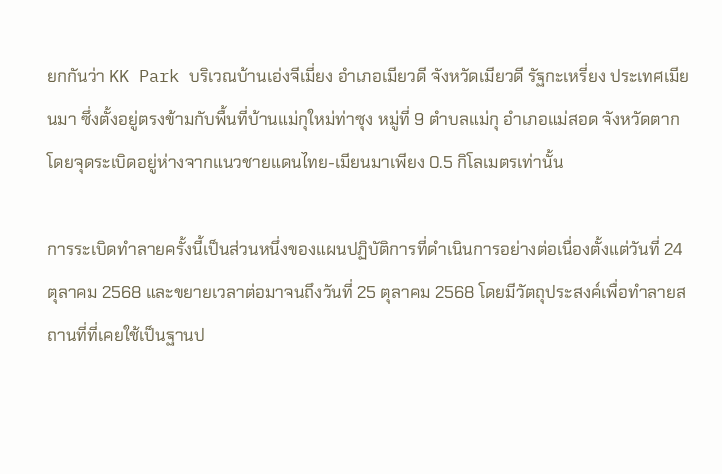ยกกันว่า KK Park บริเวณบ้านเอ่งจีเมี่ยง อำเภอเมียวดี จังหวัดเมียวดี รัฐกะเหรี่ยง ประเทศเมียนมา ซึ่งตั้งอยู่ตรงข้ามกับพื้นที่บ้านแม่กุใหม่ท่าซุง หมู่ที่ 9 ตำบลแม่กุ อำเภอแม่สอด จังหวัดตาก โดยจุดระเบิดอยู่ห่างจากแนวชายแดนไทย-เมียนมาเพียง 0.5 กิโลเมตรเท่านั้น

การระเบิดทำลายครั้งนี้เป็นส่วนหนึ่งของแผนปฏิบัติการที่ดำเนินการอย่างต่อเนื่องตั้งแต่วันที่ 24 ตุลาคม 2568 และขยายเวลาต่อมาจนถึงวันที่ 25 ตุลาคม 2568 โดยมีวัตถุประสงค์เพื่อทำลายสถานที่ที่เคยใช้เป็นฐานป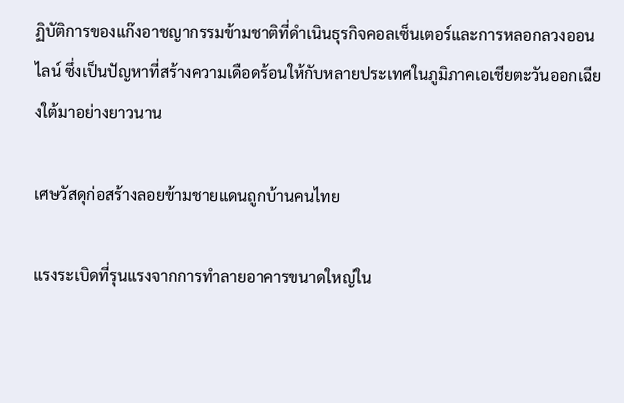ฏิบัติการของแก๊งอาชญากรรมข้ามชาติที่ดำเนินธุรกิจคอลเซ็นเตอร์และการหลอกลวงออนไลน์ ซึ่งเป็นปัญหาที่สร้างความเดือดร้อนให้กับหลายประเทศในภูมิภาคเอเชียตะวันออกเฉียงใต้มาอย่างยาวนาน

เศษวัสดุก่อสร้างลอยข้ามชายแดนถูกบ้านคนไทย

แรงระเบิดที่รุนแรงจากการทำลายอาคารขนาดใหญ่ใน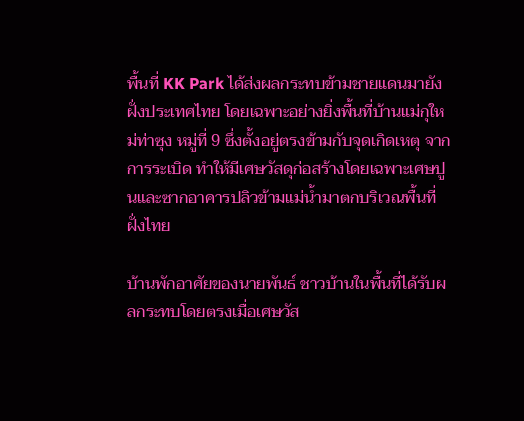พื้นที่ KK Park ได้ส่งผลกระทบข้ามชายแดนมายังฝั่งประเทศไทย โดยเฉพาะอย่างยิ่งพื้นที่บ้านแม่กุใหม่ท่าซุง หมู่ที่ 9 ซึ่งตั้งอยู่ตรงข้ามกับจุดเกิดเหตุ จากการระเบิด ทำให้มีเศษวัสดุก่อสร้างโดยเฉพาะเศษปูนและซากอาคารปลิวข้ามแม่น้ำมาตกบริเวณพื้นที่ฝั่งไทย

บ้านพักอาศัยของนายพันธ์ ชาวบ้านในพื้นที่ได้รับผลกระทบโดยตรงเมื่อเศษวัส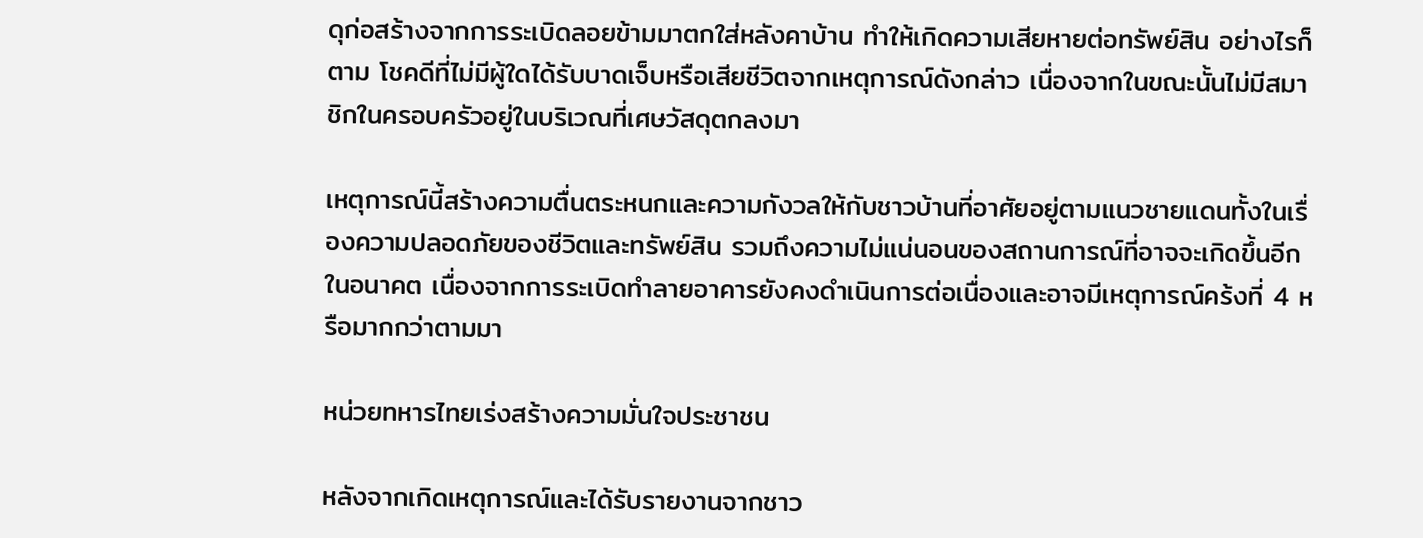ดุก่อสร้างจากการระเบิดลอยข้ามมาตกใส่หลังคาบ้าน ทำให้เกิดความเสียหายต่อทรัพย์สิน อย่างไรก็ตาม โชคดีที่ไม่มีผู้ใดได้รับบาดเจ็บหรือเสียชีวิตจากเหตุการณ์ดังกล่าว เนื่องจากในขณะนั้นไม่มีสมาชิกในครอบครัวอยู่ในบริเวณที่เศษวัสดุตกลงมา

เหตุการณ์นี้สร้างความตื่นตระหนกและความกังวลให้กับชาวบ้านที่อาศัยอยู่ตามแนวชายแดนทั้งในเรื่องความปลอดภัยของชีวิตและทรัพย์สิน รวมถึงความไม่แน่นอนของสถานการณ์ที่อาจจะเกิดขึ้นอีกในอนาคต เนื่องจากการระเบิดทำลายอาคารยังคงดำเนินการต่อเนื่องและอาจมีเหตุการณ์คร้งที่ 4 หรือมากกว่าตามมา

หน่วยทหารไทยเร่งสร้างความมั่นใจประชาชน

หลังจากเกิดเหตุการณ์และได้รับรายงานจากชาว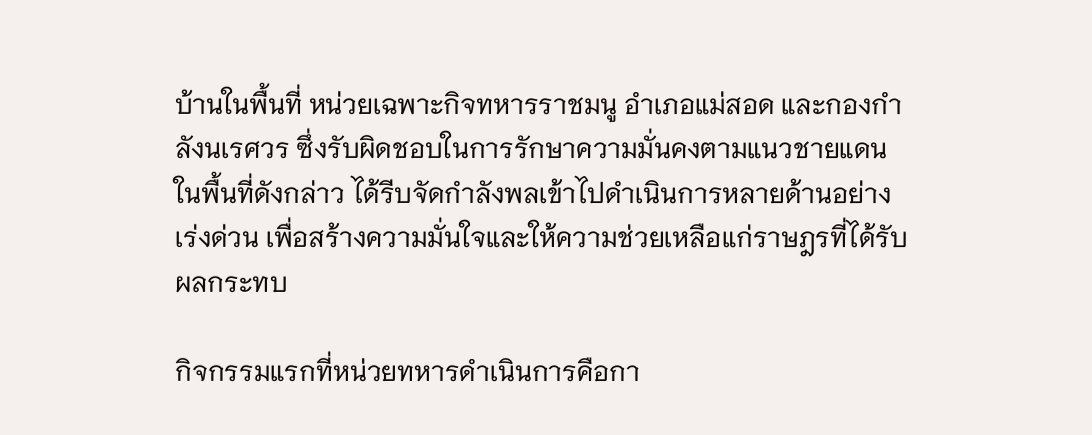บ้านในพื้นที่ หน่วยเฉพาะกิจทหารราชมนู อำเภอแม่สอด และกองกำลังนเรศวร ซึ่งรับผิดชอบในการรักษาความมั่นคงตามแนวชายแดนในพื้นที่ดังกล่าว ได้รีบจัดกำลังพลเข้าไปดำเนินการหลายด้านอย่างเร่งด่วน เพื่อสร้างความมั่นใจและให้ความช่วยเหลือแก่ราษฎรที่ได้รับผลกระทบ

กิจกรรมแรกที่หน่วยทหารดำเนินการคือกา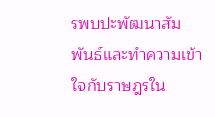รพบปะพัฒนาสัมพันธ์และทำความเข้าใจกับราษฎรใน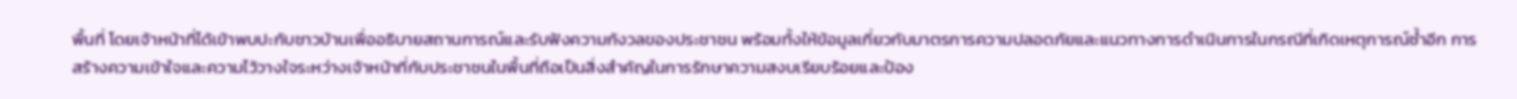พื้นที่ โดยเจ้าหน้าที่ได้เข้าพบปะกับชาวบ้านเพื่ออธิบายสถานการณ์และรับฟังความกังวลของประชาชน พร้อมทั้งให้ข้อมูลเกี่ยวกับมาตรการความปลอดภัยและแนวทางการดำเนินการในกรณีที่เกิดเหตุการณ์ซ้ำอีก การสร้างความเข้าใจและความไว้วางใจระหว่างเจ้าหน้าที่กับประชาชนในพื้นที่ถือเป็นสิ่งสำคัญในการรักษาความสงบเรียบร้อยและป้อง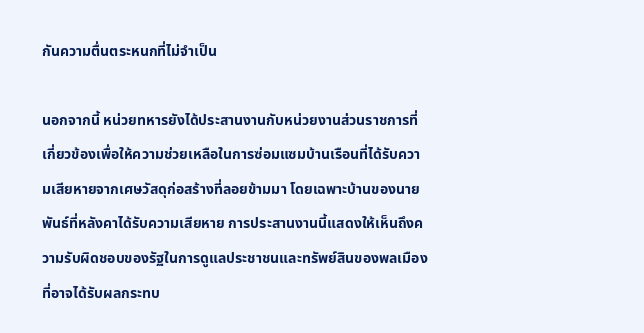กันความตื่นตระหนกที่ไม่จำเป็น

นอกจากนี้ หน่วยทหารยังได้ประสานงานกับหน่วยงานส่วนราชการที่เกี่ยวข้องเพื่อให้ความช่วยเหลือในการซ่อมแซมบ้านเรือนที่ได้รับความเสียหายจากเศษวัสดุก่อสร้างที่ลอยข้ามมา โดยเฉพาะบ้านของนายพันธ์ที่หลังคาได้รับความเสียหาย การประสานงานนี้แสดงให้เห็นถึงความรับผิดชอบของรัฐในการดูแลประชาชนและทรัพย์สินของพลเมืองที่อาจได้รับผลกระทบ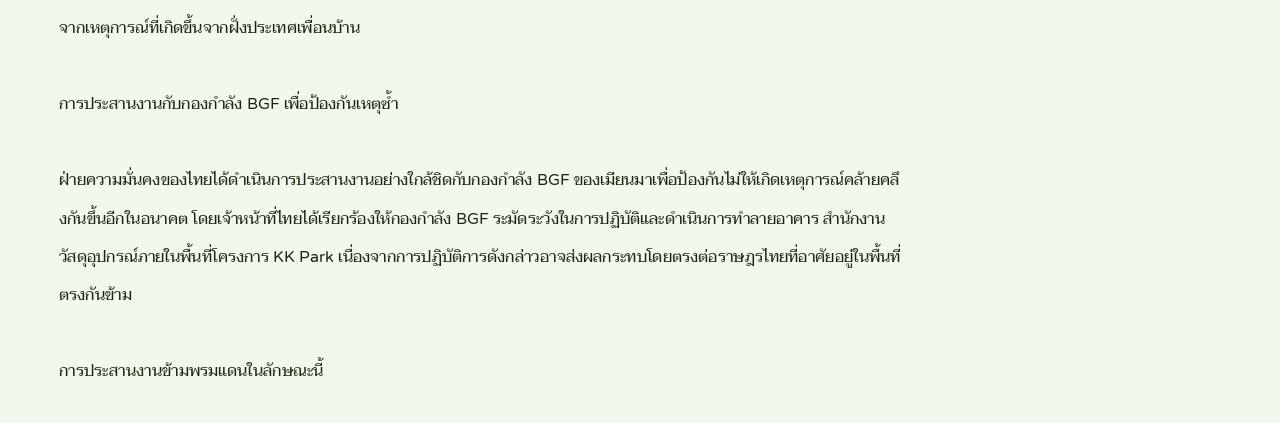จากเหตุการณ์ที่เกิดขึ้นจากฝั่งประเทศเพื่อนบ้าน

การประสานงานกับกองกำลัง BGF เพื่อป้องกันเหตุซ้ำ

ฝ่ายความมั่นคงของไทยได้ดำเนินการประสานงานอย่างใกล้ชิดกับกองกำลัง BGF ของเมียนมาเพื่อป้องกันไม่ให้เกิดเหตุการณ์คล้ายคลึงกันขึ้นอีกในอนาคต โดยเจ้าหน้าที่ไทยได้เรียกร้องให้กองกำลัง BGF ระมัดระวังในการปฏิบัติและดำเนินการทำลายอาคาร สำนักงาน วัสดุอุปกรณ์ภายในพื้นที่โครงการ KK Park เนื่องจากการปฏิบัติการดังกล่าวอาจส่งผลกระทบโดยตรงต่อราษฎรไทยที่อาศัยอยู่ในพื้นที่ตรงกันข้าม

การประสานงานข้ามพรมแดนในลักษณะนี้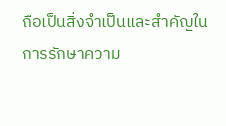ถือเป็นสิ่งจำเป็นและสำคัญในการรักษาความ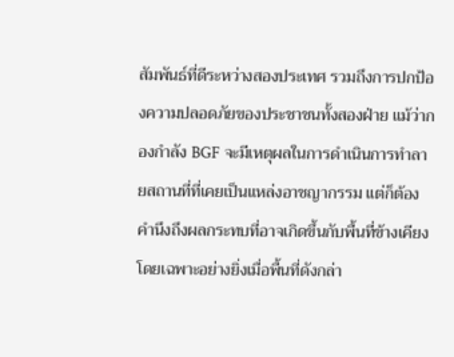สัมพันธ์ที่ดีระหว่างสองประเทศ รวมถึงการปกป้องความปลอดภัยของประชาชนทั้งสองฝ่าย แม้ว่ากองกำลัง BGF จะมีเหตุผลในการดำเนินการทำลายสถานที่ที่เคยเป็นแหล่งอาชญากรรม แต่ก็ต้องคำนึงถึงผลกระทบที่อาจเกิดขึ้นกับพื้นที่ข้างเคียง โดยเฉพาะอย่างยิ่งเมื่อพื้นที่ดังกล่า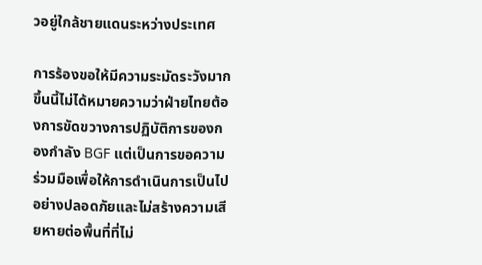วอยู่ใกล้ชายแดนระหว่างประเทศ

การร้องขอให้มีความระมัดระวังมากขึ้นนี้ไม่ได้หมายความว่าฝ่ายไทยต้องการขัดขวางการปฏิบัติการของกองกำลัง BGF แต่เป็นการขอความร่วมมือเพื่อให้การดำเนินการเป็นไปอย่างปลอดภัยและไม่สร้างความเสียหายต่อพื้นที่ที่ไม่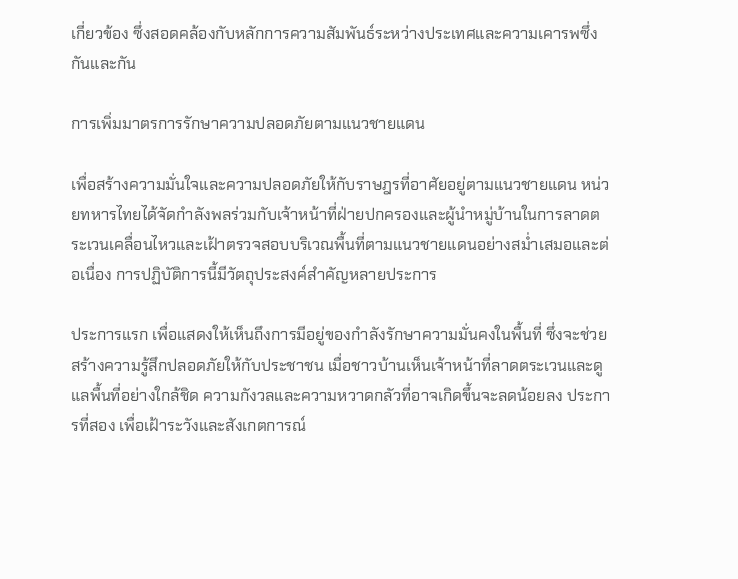เกี่ยวข้อง ซึ่งสอดคล้องกับหลักการความสัมพันธ์ระหว่างประเทศและความเคารพซึ่งกันและกัน

การเพิ่มมาตรการรักษาความปลอดภัยตามแนวชายแดน

เพื่อสร้างความมั่นใจและความปลอดภัยให้กับราษฎรที่อาศัยอยู่ตามแนวชายแดน หน่วยทหารไทยได้จัดกำลังพลร่วมกับเจ้าหน้าที่ฝ่ายปกครองและผู้นำหมู่บ้านในการลาดตระเวนเคลื่อนไหวและเฝ้าตรวจสอบบริเวณพื้นที่ตามแนวชายแดนอย่างสม่ำเสมอและต่อเนื่อง การปฏิบัติการนี้มีวัตถุประสงค์สำคัญหลายประการ

ประการแรก เพื่อแสดงให้เห็นถึงการมีอยู่ของกำลังรักษาความมั่นคงในพื้นที่ ซึ่งจะช่วยสร้างความรู้สึกปลอดภัยให้กับประชาชน เมื่อชาวบ้านเห็นเจ้าหน้าที่ลาดตระเวนและดูแลพื้นที่อย่างใกล้ชิด ความกังวลและความหวาดกลัวที่อาจเกิดขึ้นจะลดน้อยลง ประการที่สอง เพื่อเฝ้าระวังและสังเกตการณ์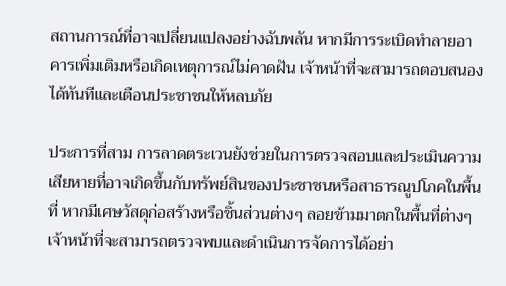สถานการณ์ที่อาจเปลี่ยนแปลงอย่างฉับพลัน หากมีการระเบิดทำลายอาคารเพิ่มเติมหรือเกิดเหตุการณ์ไม่คาดฝัน เจ้าหน้าที่จะสามารถตอบสนองได้ทันทีและเตือนประชาชนให้หลบภัย

ประการที่สาม การลาดตระเวนยังช่วยในการตรวจสอบและประเมินความเสียหายที่อาจเกิดขึ้นกับทรัพย์สินของประชาชนหรือสาธารณูปโภคในพื้นที่ หากมีเศษวัสดุก่อสร้างหรือชิ้นส่วนต่างๆ ลอยข้ามมาตกในพื้นที่ต่างๆ เจ้าหน้าที่จะสามารถตรวจพบและดำเนินการจัดการได้อย่า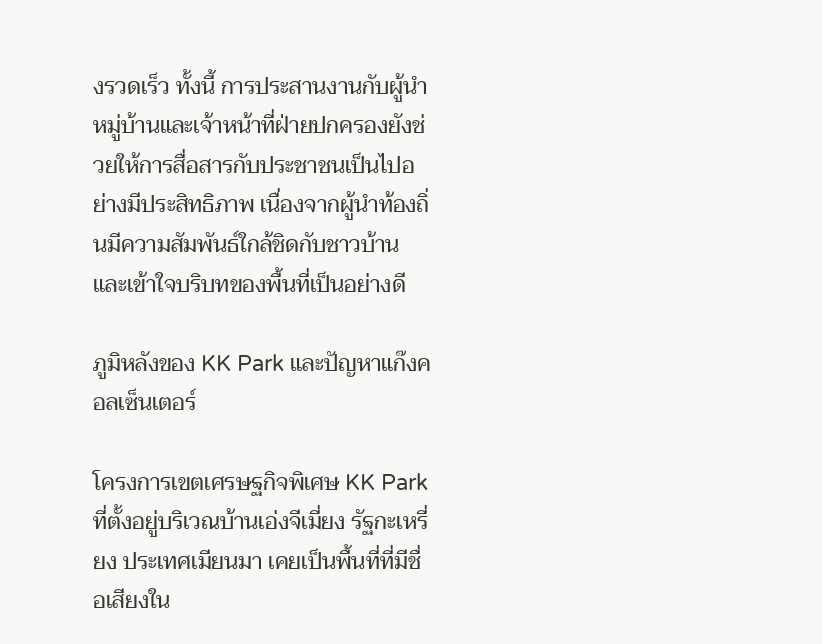งรวดเร็ว ทั้งนี้ การประสานงานกับผู้นำหมู่บ้านและเจ้าหน้าที่ฝ่ายปกครองยังช่วยให้การสื่อสารกับประชาชนเป็นไปอย่างมีประสิทธิภาพ เนื่องจากผู้นำท้องถิ่นมีความสัมพันธ์ใกล้ชิดกับชาวบ้านและเข้าใจบริบทของพื้นที่เป็นอย่างดี

ภูมิหลังของ KK Park และปัญหาแก๊งคอลเซ็นเตอร์

โครงการเขตเศรษฐกิจพิเศษ KK Park ที่ตั้งอยู่บริเวณบ้านเอ่งจีเมี่ยง รัฐกะเหรี่ยง ประเทศเมียนมา เคยเป็นพื้นที่ที่มีชื่อเสียงใน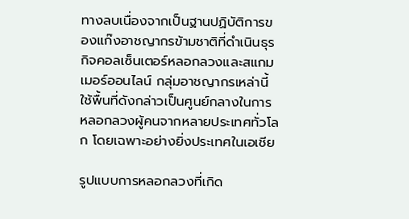ทางลบเนื่องจากเป็นฐานปฏิบัติการของแก๊งอาชญากรข้ามชาติที่ดำเนินธุรกิจคอลเซ็นเตอร์หลอกลวงและสแกมเมอร์ออนไลน์ กลุ่มอาชญากรเหล่านี้ใช้พื้นที่ดังกล่าวเป็นศูนย์กลางในการหลอกลวงผู้คนจากหลายประเทศทั่วโลก โดยเฉพาะอย่างยิ่งประเทศในเอเชีย

รูปแบบการหลอกลวงที่เกิด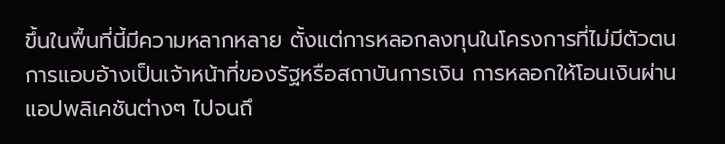ขึ้นในพื้นที่นี้มีความหลากหลาย ตั้งแต่การหลอกลงทุนในโครงการที่ไม่มีตัวตน การแอบอ้างเป็นเจ้าหน้าที่ของรัฐหรือสถาบันการเงิน การหลอกให้โอนเงินผ่านแอปพลิเคชันต่างๆ ไปจนถึ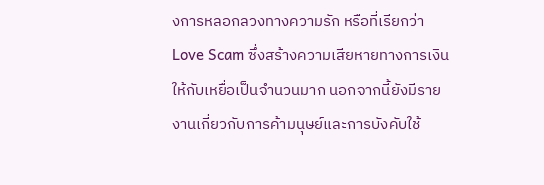งการหลอกลวงทางความรัก หรือที่เรียกว่า Love Scam ซึ่งสร้างความเสียหายทางการเงินให้กับเหยื่อเป็นจำนวนมาก นอกจากนี้ยังมีรายงานเกี่ยวกับการค้ามนุษย์และการบังคับใช้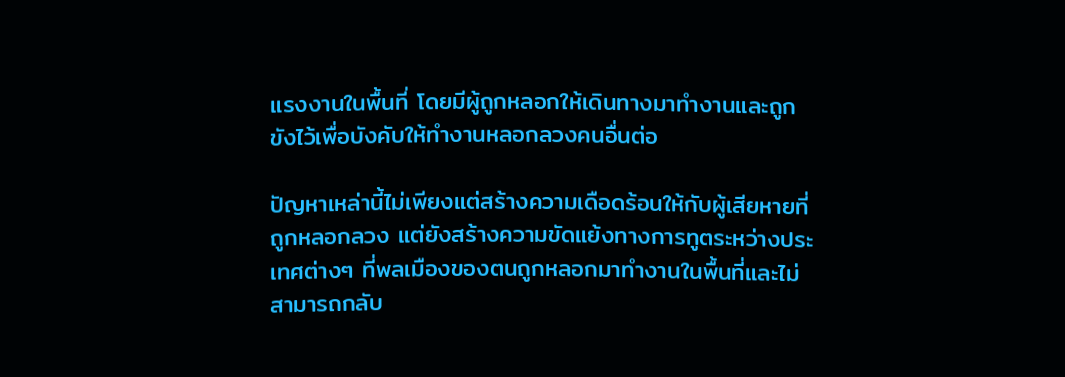แรงงานในพื้นที่ โดยมีผู้ถูกหลอกให้เดินทางมาทำงานและถูกขังไว้เพื่อบังคับให้ทำงานหลอกลวงคนอื่นต่อ

ปัญหาเหล่านี้ไม่เพียงแต่สร้างความเดือดร้อนให้กับผู้เสียหายที่ถูกหลอกลวง แต่ยังสร้างความขัดแย้งทางการทูตระหว่างประเทศต่างๆ ที่พลเมืองของตนถูกหลอกมาทำงานในพื้นที่และไม่สามารถกลับ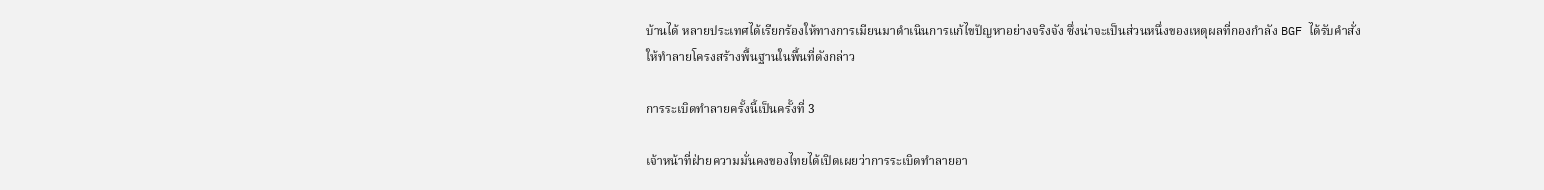บ้านได้ หลายประเทศได้เรียกร้องให้ทางการเมียนมาดำเนินการแก้ไขปัญหาอย่างจริงจัง ซึ่งน่าจะเป็นส่วนหนึ่งของเหตุผลที่กองกำลัง BGF ได้รับคำสั่งให้ทำลายโครงสร้างพื้นฐานในพื้นที่ดังกล่าว

การระเบิดทำลายครั้งนี้เป็นครั้งที่ 3

เจ้าหน้าที่ฝ่ายความมั่นคงของไทยได้เปิดเผยว่าการระเบิดทำลายอา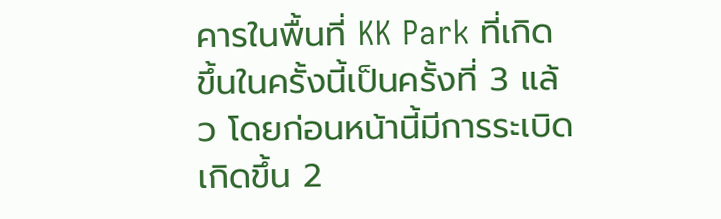คารในพื้นที่ KK Park ที่เกิดขึ้นในครั้งนี้เป็นครั้งที่ 3 แล้ว โดยก่อนหน้านี้มีการระเบิดเกิดขึ้น 2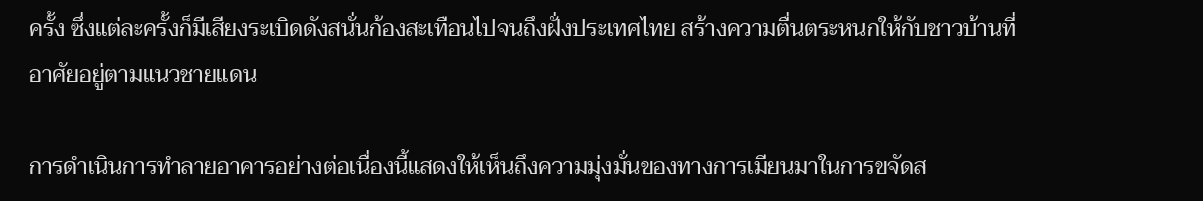ครั้ง ซึ่งแต่ละครั้งก็มีเสียงระเบิดดังสนั่นก้องสะเทือนไปจนถึงฝั่งประเทศไทย สร้างความตื่นตระหนกให้กับชาวบ้านที่อาศัยอยู่ตามแนวชายแดน

การดำเนินการทำลายอาคารอย่างต่อเนื่องนี้แสดงให้เห็นถึงความมุ่งมั่นของทางการเมียนมาในการขจัดส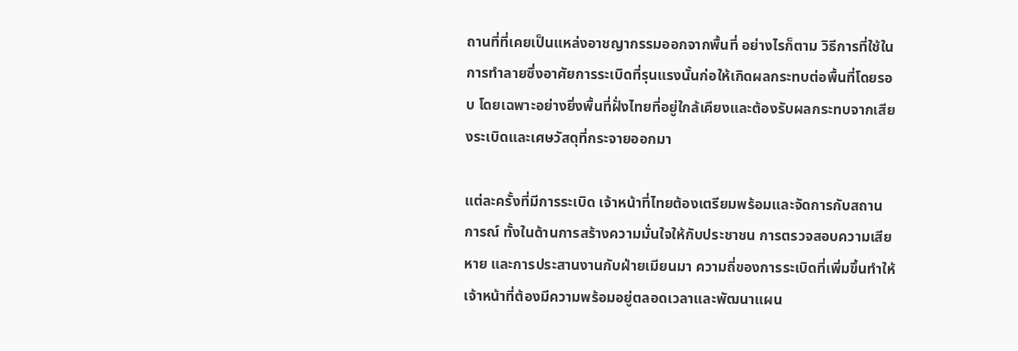ถานที่ที่เคยเป็นแหล่งอาชญากรรมออกจากพื้นที่ อย่างไรก็ตาม วิธีการที่ใช้ในการทำลายซึ่งอาศัยการระเบิดที่รุนแรงนั้นก่อให้เกิดผลกระทบต่อพื้นที่โดยรอบ โดยเฉพาะอย่างยิ่งพื้นที่ฝั่งไทยที่อยู่ใกล้เคียงและต้องรับผลกระทบจากเสียงระเบิดและเศษวัสดุที่กระจายออกมา

แต่ละครั้งที่มีการระเบิด เจ้าหน้าที่ไทยต้องเตรียมพร้อมและจัดการกับสถานการณ์ ทั้งในด้านการสร้างความมั่นใจให้กับประชาชน การตรวจสอบความเสียหาย และการประสานงานกับฝ่ายเมียนมา ความถี่ของการระเบิดที่เพิ่มขึ้นทำให้เจ้าหน้าที่ต้องมีความพร้อมอยู่ตลอดเวลาและพัฒนาแผน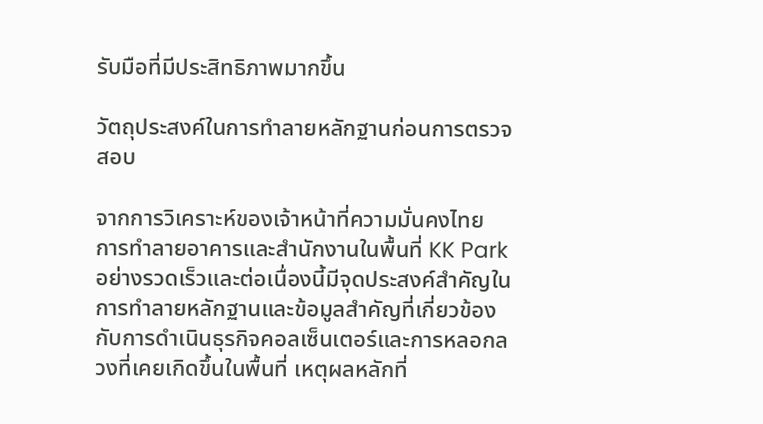รับมือที่มีประสิทธิภาพมากขึ้น

วัตถุประสงค์ในการทำลายหลักฐานก่อนการตรวจสอบ

จากการวิเคราะห์ของเจ้าหน้าที่ความมั่นคงไทย การทำลายอาคารและสำนักงานในพื้นที่ KK Park อย่างรวดเร็วและต่อเนื่องนี้มีจุดประสงค์สำคัญในการทำลายหลักฐานและข้อมูลสำคัญที่เกี่ยวข้องกับการดำเนินธุรกิจคอลเซ็นเตอร์และการหลอกลวงที่เคยเกิดขึ้นในพื้นที่ เหตุผลหลักที่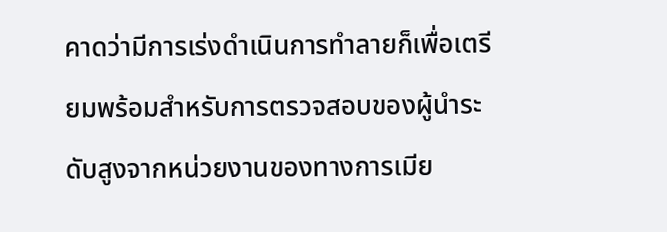คาดว่ามีการเร่งดำเนินการทำลายก็เพื่อเตรียมพร้อมสำหรับการตรวจสอบของผู้นำระดับสูงจากหน่วยงานของทางการเมีย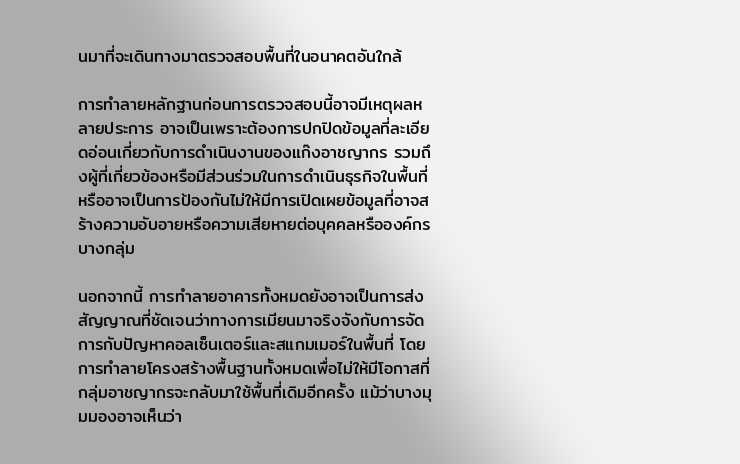นมาที่จะเดินทางมาตรวจสอบพื้นที่ในอนาคตอันใกล้

การทำลายหลักฐานก่อนการตรวจสอบนี้อาจมีเหตุผลหลายประการ อาจเป็นเพราะต้องการปกปิดข้อมูลที่ละเอียดอ่อนเกี่ยวกับการดำเนินงานของแก๊งอาชญากร รวมถึงผู้ที่เกี่ยวข้องหรือมีส่วนร่วมในการดำเนินธุรกิจในพื้นที่ หรืออาจเป็นการป้องกันไม่ให้มีการเปิดเผยข้อมูลที่อาจสร้างความอับอายหรือความเสียหายต่อบุคคลหรือองค์กรบางกลุ่ม

นอกจากนี้ การทำลายอาคารทั้งหมดยังอาจเป็นการส่งสัญญาณที่ชัดเจนว่าทางการเมียนมาจริงจังกับการจัดการกับปัญหาคอลเซ็นเตอร์และสแกมเมอร์ในพื้นที่ โดยการทำลายโครงสร้างพื้นฐานทั้งหมดเพื่อไม่ให้มีโอกาสที่กลุ่มอาชญากรจะกลับมาใช้พื้นที่เดิมอีกครั้ง แม้ว่าบางมุมมองอาจเห็นว่า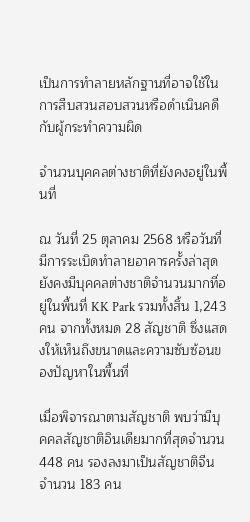เป็นการทำลายหลักฐานที่อาจใช้ในการสืบสวนสอบสวนหรือดำเนินคดีกับผู้กระทำความผิด

จำนวนบุคคลต่างชาติที่ยังคงอยู่ในพื้นที่

ณ วันที่ 25 ตุลาคม 2568 หรือวันที่มีการระเบิดทำลายอาคารครั้งล่าสุด ยังคงมีบุคคลต่างชาติจำนวนมากที่อยู่ในพื้นที่ KK Park รวมทั้งสิ้น 1,243 คน จากทั้งหมด 28 สัญชาติ ซึ่งแสดงให้เห็นถึงขนาดและความซับซ้อนของปัญหาในพื้นที่

เมื่อพิจารณาตามสัญชาติ พบว่ามีบุคคลสัญชาติอินเดียมากที่สุดจำนวน 448 คน รองลงมาเป็นสัญชาติจีนจำนวน 183 คน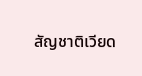สัญชาติเวียด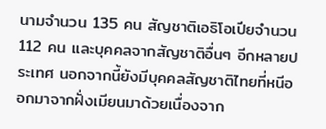นามจำนวน 135 คน สัญชาติเอธิโอเปียจำนวน 112 คน และบุคคลจากสัญชาติอื่นๆ อีกหลายประเทศ นอกจากนี้ยังมีบุคคลสัญชาติไทยที่หนีออกมาจากฝั่งเมียนมาด้วยเนื่องจาก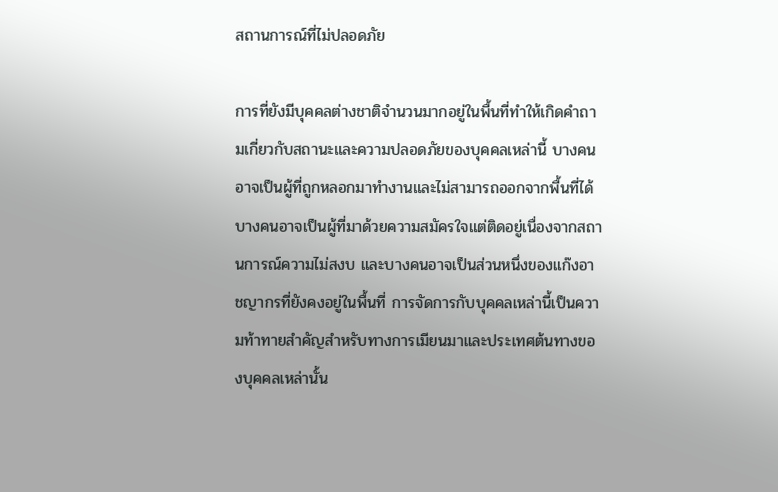สถานการณ์ที่ไม่ปลอดภัย

การที่ยังมีบุคคลต่างชาติจำนวนมากอยู่ในพื้นที่ทำให้เกิดคำถามเกี่ยวกับสถานะและความปลอดภัยของบุคคลเหล่านี้ บางคนอาจเป็นผู้ที่ถูกหลอกมาทำงานและไม่สามารถออกจากพื้นที่ได้ บางคนอาจเป็นผู้ที่มาด้วยความสมัครใจแต่ติดอยู่เนื่องจากสถานการณ์ความไม่สงบ และบางคนอาจเป็นส่วนหนึ่งของแก๊งอาชญากรที่ยังคงอยู่ในพื้นที่ การจัดการกับบุคคลเหล่านี้เป็นความท้าทายสำคัญสำหรับทางการเมียนมาและประเทศต้นทางของบุคคลเหล่านั้น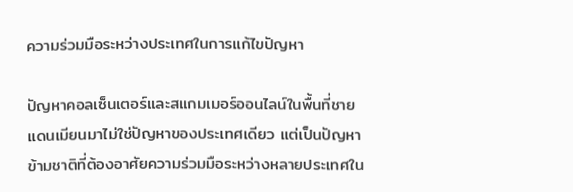ความร่วมมือระหว่างประเทศในการแก้ไขปัญหา

ปัญหาคอลเซ็นเตอร์และสแกมเมอร์ออนไลน์ในพื้นที่ชายแดนเมียนมาไม่ใช่ปัญหาของประเทศเดียว แต่เป็นปัญหาข้ามชาติที่ต้องอาศัยความร่วมมือระหว่างหลายประเทศใน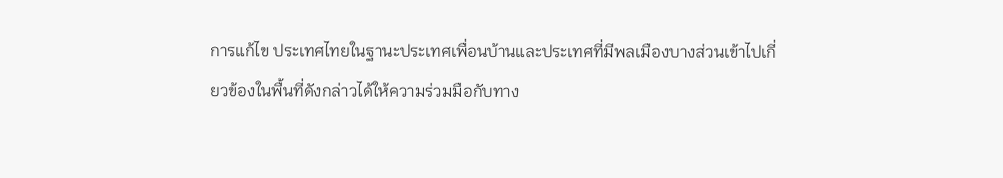การแก้ไข ประเทศไทยในฐานะประเทศเพื่อนบ้านและประเทศที่มีพลเมืองบางส่วนเข้าไปเกี่ยวข้องในพื้นที่ดังกล่าวได้ให้ความร่วมมือกับทาง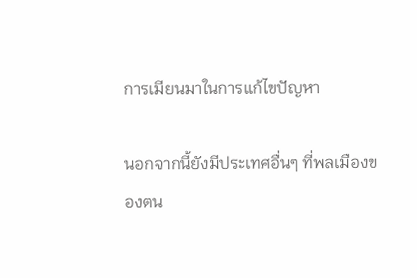การเมียนมาในการแก้ไขปัญหา

นอกจากนี้ยังมีประเทศอื่นๆ ที่พลเมืองของตน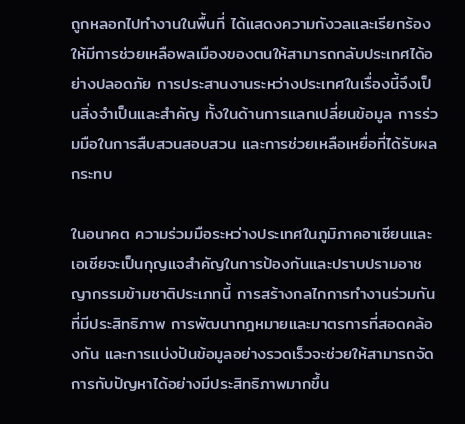ถูกหลอกไปทำงานในพื้นที่ ได้แสดงความกังวลและเรียกร้องให้มีการช่วยเหลือพลเมืองของตนให้สามารถกลับประเทศได้อย่างปลอดภัย การประสานงานระหว่างประเทศในเรื่องนี้จึงเป็นสิ่งจำเป็นและสำคัญ ทั้งในด้านการแลกเปลี่ยนข้อมูล การร่วมมือในการสืบสวนสอบสวน และการช่วยเหลือเหยื่อที่ได้รับผลกระทบ

ในอนาคต ความร่วมมือระหว่างประเทศในภูมิภาคอาเซียนและเอเชียจะเป็นกุญแจสำคัญในการป้องกันและปราบปรามอาชญากรรมข้ามชาติประเภทนี้ การสร้างกลไกการทำงานร่วมกันที่มีประสิทธิภาพ การพัฒนากฎหมายและมาตรการที่สอดคล้องกัน และการแบ่งปันข้อมูลอย่างรวดเร็วจะช่วยให้สามารถจัดการกับปัญหาได้อย่างมีประสิทธิภาพมากขึ้น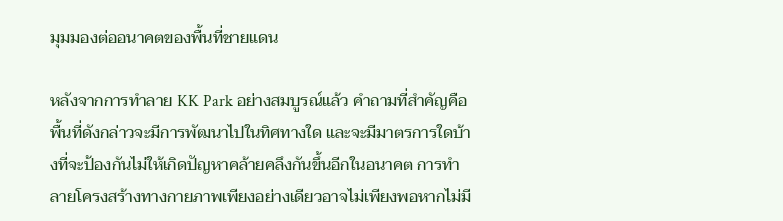มุมมองต่ออนาคตของพื้นที่ชายแดน

หลังจากการทำลาย KK Park อย่างสมบูรณ์แล้ว คำถามที่สำคัญคือพื้นที่ดังกล่าวจะมีการพัฒนาไปในทิศทางใด และจะมีมาตรการใดบ้างที่จะป้องกันไม่ให้เกิดปัญหาคล้ายคลึงกันขึ้นอีกในอนาคต การทำลายโครงสร้างทางกายภาพเพียงอย่างเดียวอาจไม่เพียงพอหากไม่มี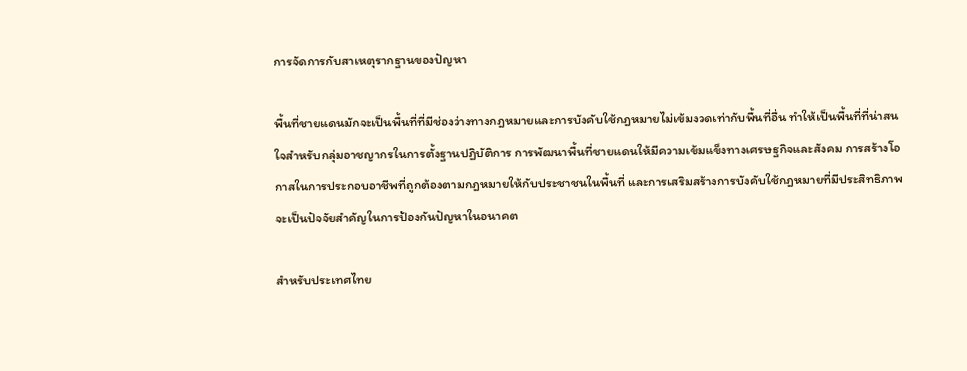การจัดการกับสาเหตุรากฐานของปัญหา

พื้นที่ชายแดนมักจะเป็นพื้นที่ที่มีช่องว่างทางกฎหมายและการบังคับใช้กฎหมายไม่เข้มงวดเท่ากับพื้นที่อื่น ทำให้เป็นพื้นที่ที่น่าสนใจสำหรับกลุ่มอาชญากรในการตั้งฐานปฏิบัติการ การพัฒนาพื้นที่ชายแดนให้มีความเข้มแข็งทางเศรษฐกิจและสังคม การสร้างโอกาสในการประกอบอาชีพที่ถูกต้องตามกฎหมายให้กับประชาชนในพื้นที่ และการเสริมสร้างการบังคับใช้กฎหมายที่มีประสิทธิภาพจะเป็นปัจจัยสำคัญในการป้องกันปัญหาในอนาคต

สำหรับประเทศไทย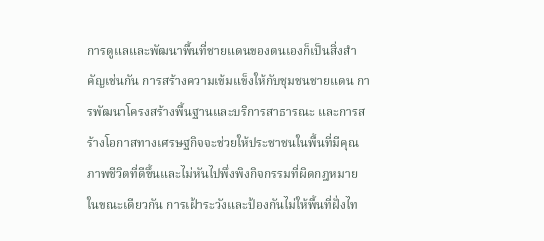การดูแลและพัฒนาพื้นที่ชายแดนของตนเองก็เป็นสิ่งสำคัญเช่นกัน การสร้างความเข้มแข็งให้กับชุมชนชายแดน การพัฒนาโครงสร้างพื้นฐานและบริการสาธารณะ และการสร้างโอกาสทางเศรษฐกิจจะช่วยให้ประชาชนในพื้นที่มีคุณภาพชีวิตที่ดีขึ้นและไม่หันไปพึ่งพิงกิจกรรมที่ผิดกฎหมาย ในขณะเดียวกัน การเฝ้าระวังและป้องกันไม่ให้พื้นที่ฝั่งไท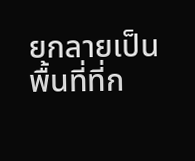ยกลายเป็นพื้นที่ที่ก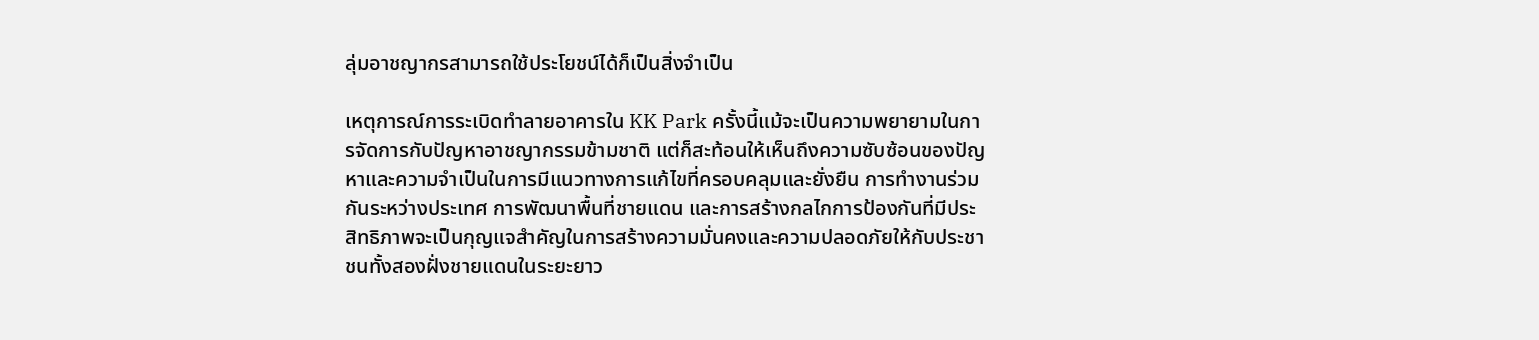ลุ่มอาชญากรสามารถใช้ประโยชน์ได้ก็เป็นสิ่งจำเป็น

เหตุการณ์การระเบิดทำลายอาคารใน KK Park ครั้งนี้แม้จะเป็นความพยายามในการจัดการกับปัญหาอาชญากรรมข้ามชาติ แต่ก็สะท้อนให้เห็นถึงความซับซ้อนของปัญหาและความจำเป็นในการมีแนวทางการแก้ไขที่ครอบคลุมและยั่งยืน การทำงานร่วมกันระหว่างประเทศ การพัฒนาพื้นที่ชายแดน และการสร้างกลไกการป้องกันที่มีประสิทธิภาพจะเป็นกุญแจสำคัญในการสร้างความมั่นคงและความปลอดภัยให้กับประชาชนทั้งสองฝั่งชายแดนในระยะยาว